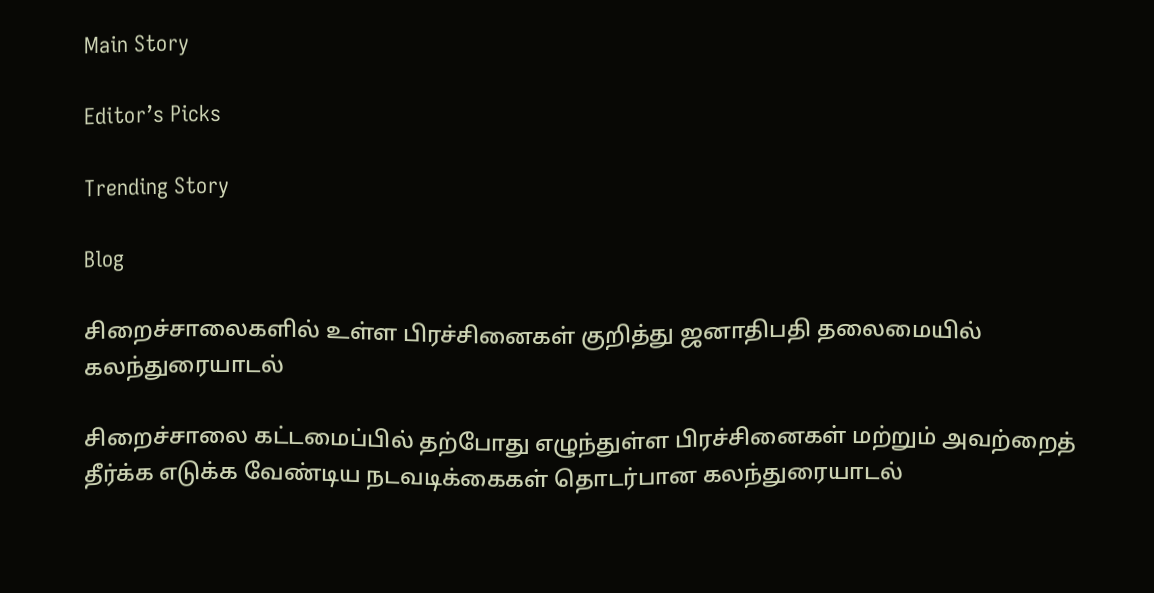Main Story

Editor’s Picks

Trending Story

Blog

சிறைச்சாலைகளில் உள்ள பிரச்சினைகள் குறித்து ஜனாதிபதி தலைமையில் கலந்துரையாடல்

சிறைச்சாலை கட்டமைப்பில் தற்போது எழுந்துள்ள பிரச்சினைகள் மற்றும் அவற்றைத் தீர்க்க எடுக்க வேண்டிய நடவடிக்கைகள் தொடர்பான கலந்துரையாடல்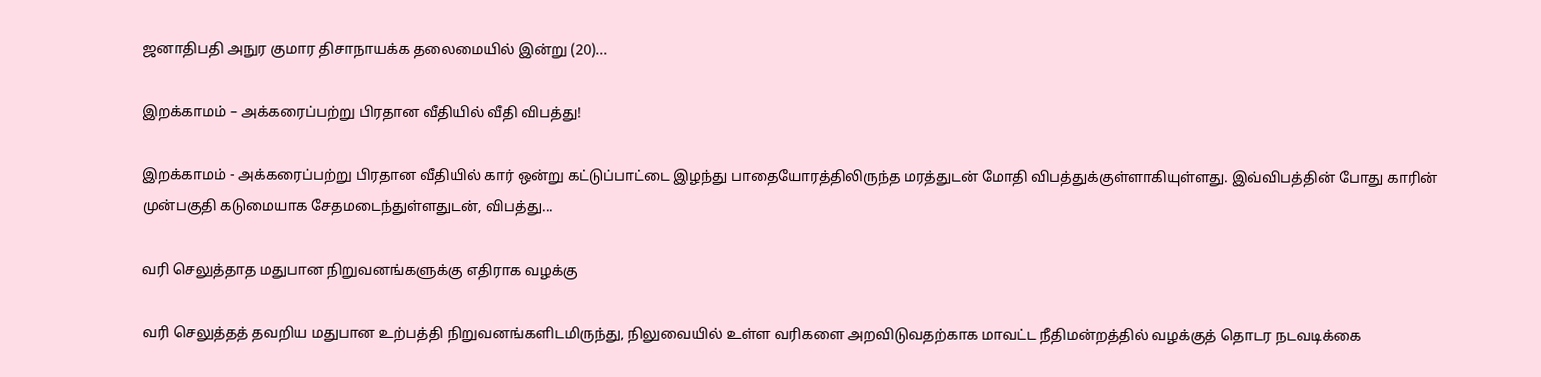ஜனாதிபதி அநுர குமார திசாநாயக்க தலைமையில் இன்று (20)...

இறக்காமம் – அக்கரைப்பற்று பிரதான வீதியில் வீதி விபத்து!

இறக்காமம் - அக்கரைப்பற்று பிரதான வீதியில் கார் ஒன்று கட்டுப்பாட்டை இழந்து பாதையோரத்திலிருந்த மரத்துடன் மோதி விபத்துக்குள்ளாகியுள்ளது. இவ்விபத்தின் போது காரின் முன்பகுதி கடுமையாக சேதமடைந்துள்ளதுடன், விபத்து...

வரி செலுத்தாத மதுபான நிறுவனங்களுக்கு எதிராக வழக்கு

வரி செலுத்தத் தவறிய மதுபான உற்பத்தி நிறுவனங்களிடமிருந்து, நிலுவையில் உள்ள வரிகளை அறவிடுவதற்காக மாவட்ட நீதிமன்றத்தில் வழக்குத் தொடர நடவடிக்கை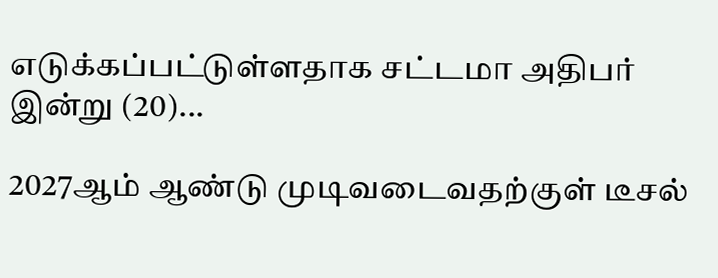எடுக்கப்பட்டுள்ளதாக சட்டமா அதிபர் இன்று (20)...

2027ஆம் ஆண்டு முடிவடைவதற்குள் டீசல்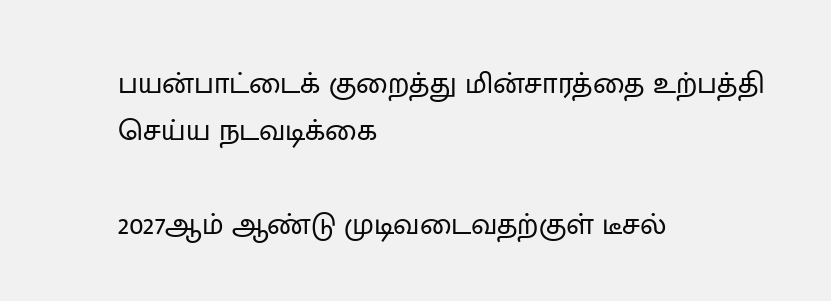பயன்பாட்டைக் குறைத்து மின்சாரத்தை உற்பத்தி செய்ய நடவடிக்கை

2027ஆம் ஆண்டு முடிவடைவதற்குள் டீசல்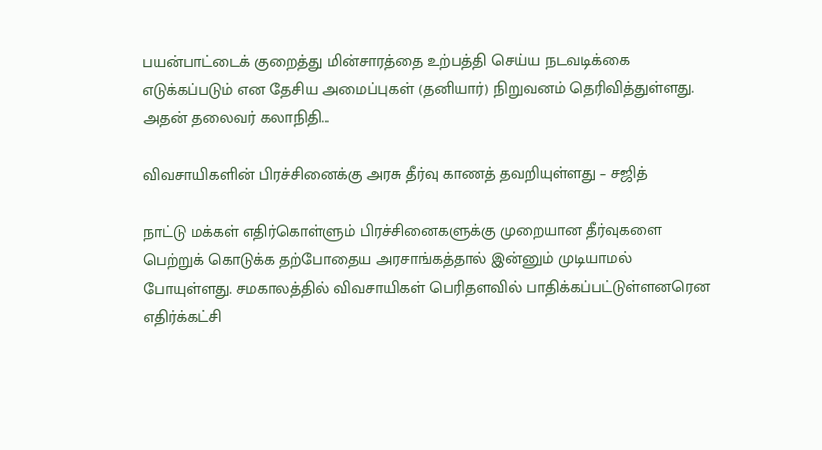பயன்பாட்டைக் குறைத்து மின்சாரத்தை உற்பத்தி செய்ய நடவடிக்கை எடுக்கப்படும் என தேசிய அமைப்புகள் (தனியார்) நிறுவனம் தெரிவித்துள்ளது.  அதன் தலைவர் கலாநிதி...

விவசாயிகளின் பிரச்சினைக்கு அரசு தீர்வு காணத் தவறியுள்ளது – சஜித்

நாட்டு மக்கள் எதிர்கொள்ளும் பிரச்சினைகளுக்கு முறையான தீர்வுகளை பெற்றுக் கொடுக்க தற்போதைய அரசாங்கத்தால் இன்னும் முடியாமல் போயுள்ளது. சமகாலத்தில் விவசாயிகள் பெரிதளவில் பாதிக்கப்பட்டுள்ளனரென எதிர்க்கட்சி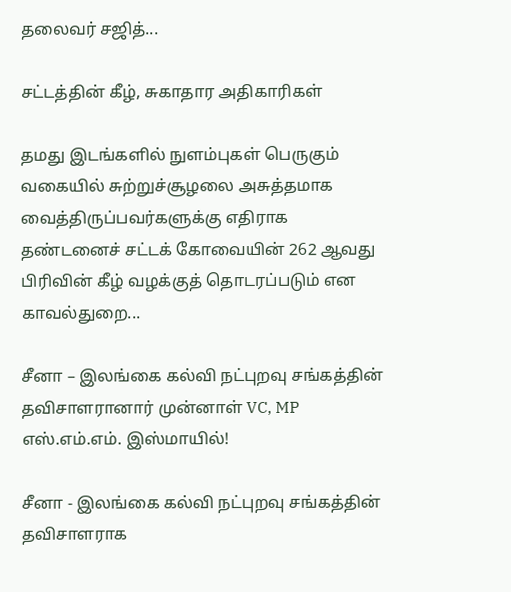தலைவர் சஜித்...

சட்டத்தின் கீழ், சுகாதார அதிகாரிகள்

தமது இடங்களில் நுளம்புகள் பெருகும் வகையில் சுற்றுச்சூழலை அசுத்தமாக வைத்திருப்பவர்களுக்கு எதிராக தண்டனைச் சட்டக் கோவையின் 262 ஆவது பிரிவின் கீழ் வழக்குத் தொடரப்படும் என காவல்துறை...

சீனா – இலங்கை கல்வி நட்புறவு சங்கத்தின் தவிசாளரானார் முன்னாள் VC, MP எஸ்.எம்.எம். இஸ்மாயில்!

சீனா - இலங்கை கல்வி நட்புறவு சங்கத்தின் தவிசாளராக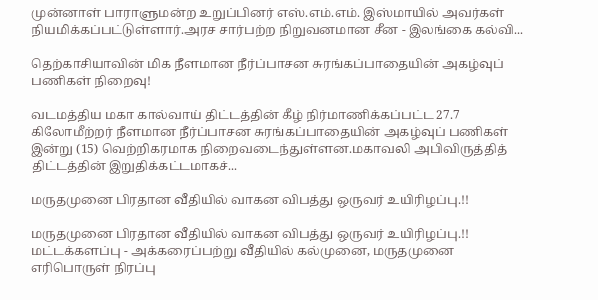முன்னாள் பாராளுமன்ற உறுப்பினர் எஸ்.எம்.எம். இஸ்மாயில் அவர்கள் நியமிக்கப்பட்டுள்ளார்.அரச சார்பற்ற நிறுவனமான சீன - இலங்கை கல்வி...

தெற்காசியாவின் மிக நீளமான நீர்ப்பாசன சுரங்கப்பாதையின் அகழ்வுப் பணிகள் நிறைவு!

வடமத்திய மகா கால்வாய் திட்டத்தின் கீழ் நிர்மாணிக்கப்பட்ட 27.7 கிலோமீற்றர் நீளமான நீர்ப்பாசன சுரங்கப்பாதையின் அகழ்வுப் பணிகள் இன்று (15) வெற்றிகரமாக நிறைவடைந்துள்ளன.மகாவலி அபிவிருத்தித் திட்டத்தின் இறுதிக்கட்டமாகச்...

மருதமுனை பிரதான வீதியில் வாகன விபத்து ஒருவர் உயிரிழப்பு.!!

மருதமுனை பிரதான வீதியில் வாகன விபத்து ஒருவர் உயிரிழப்பு.!! மட்டக்களப்பு - அக்கரைப்பற்று வீதியில் கல்முனை, மருதமுனை எரிபொருள் நிரப்பு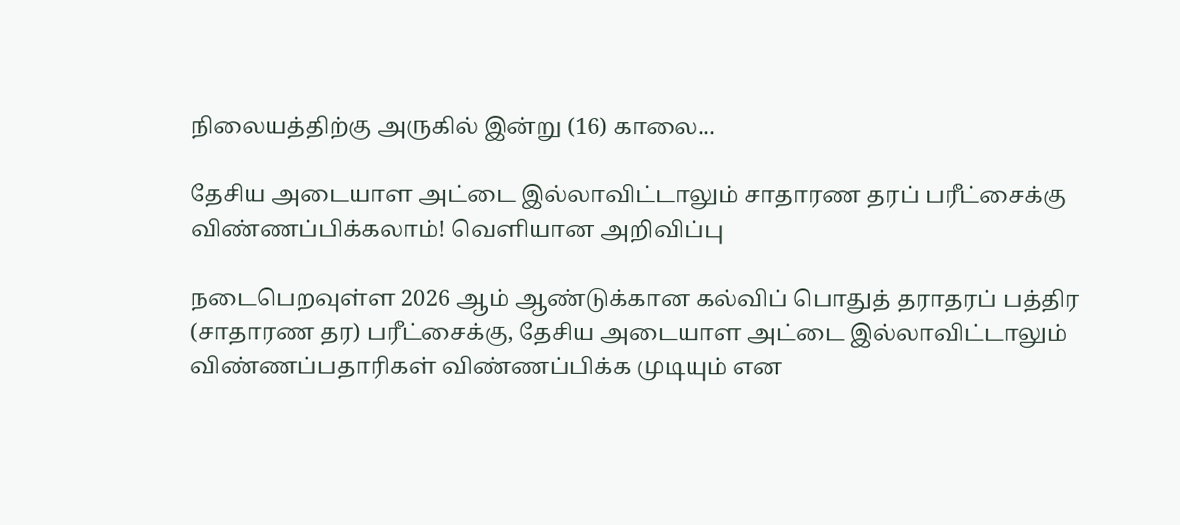நிலையத்திற்கு அருகில் இன்று (16) காலை...

தேசிய அடையாள அட்டை இல்லாவிட்டாலும் சாதாரண தரப் பரீட்சைக்கு விண்ணப்பிக்கலாம்! வெளியான அறிவிப்பு

நடைபெறவுள்ள 2026 ஆம் ஆண்டுக்கான கல்விப் பொதுத் தராதரப் பத்திர (சாதாரண தர) பரீட்சைக்கு, தேசிய அடையாள அட்டை இல்லாவிட்டாலும் விண்ணப்பதாரிகள் விண்ணப்பிக்க முடியும் என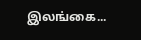இலங்கை...